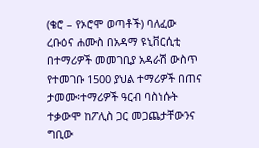(ቄሮ – የኦሮሞ ወጣቶች) ባለፈው ረቡዕና ሐሙስ በአዳማ ዩኒቨርሲቲ በተማሪዎች መመገቢያ አዳራሽ ውስጥ የተመገቡ 1500 ያህል ተማሪዎች በጠና ታመሙ፡ተማሪዎች ዓርብ ባስነሱት ተቃውሞ ከፖሊስ ጋር መጋጨታቸውንና ግቢው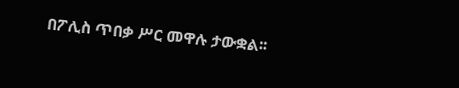በፖሊስ ጥበቃ ሥር መዋሉ ታውቋል፡፡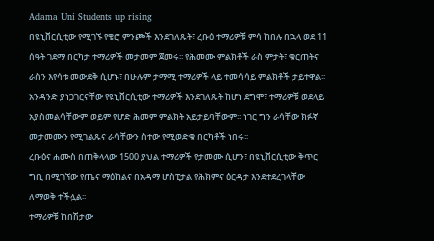Adama Uni Students up rising
በዩኒቨርሲቲው የሚገኙ የቄሮ ምንጮች እንደገለጹት፣ ረቡዕ ተማሪዎቹ ምሳ ከበሉ በኋላ ወደ 11 ሰዓት ገደማ በርካታ ተማሪዎች መታመም ጀመሩ፡፡ የሕመሙ ምልክቶች ራስ ምታት፣ ቁርጠትና ራስን እየሳቱ መውደቅ ሲሆኑ፣ በሁሉም ታማሚ ተማሪዎች ላይ ተመሳሳይ ምልክቶች ታይተዋል፡፡
አንዳንድ ያነጋገርናቸው የዩኒቨርሲቲው ተማሪዎች እንደገለጹት ከሆነ ደግሞ፣ ተማሪዎቹ ወደላይ አያስመልሳቸውም ወይም የሆድ ሕመም ምልክት አይታይባቸውም፡፡ ነገር ግን ራሳቸው ክፉኛ መታመሙን የሚገልጹና ራሳቸውን ስተው የሚወድቁ በርካቶች ነበሩ፡፡
ረቡዕና ሐሙስ በጠቅላላው 1500 ያህል ተማሪዎች የታመሙ ሲሆን፣ በዩኒቨርሲቲው ቅጥር ግቢ በሚገኘው የጤና ማዕከልና በአዳማ ሆስፒታል የሕክምና ዕርዳታ እንደተደረገላቸው ለማወቅ ተችሏል፡፡
ተማሪዎቹ ከበሽታው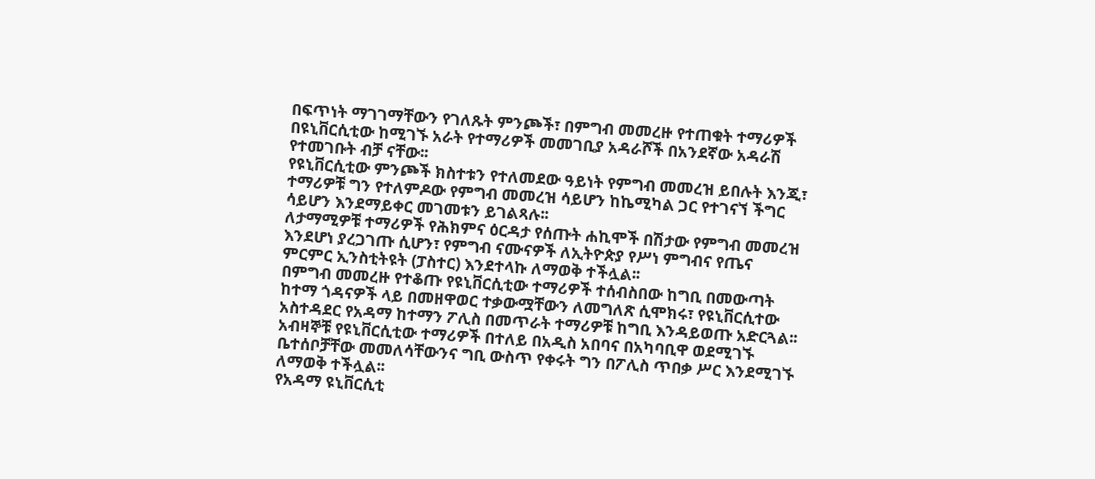በፍጥነት ማገገማቸውን የገለጹት ምንጮች፣ በምግብ መመረዙ የተጠቁት ተማሪዎች በዩኒቨርሲቲው ከሚገኙ አራት የተማሪዎች መመገቢያ አዳራሾች በአንደኛው አዳራሽ የተመገቡት ብቻ ናቸው፡፡
የዩኒቨርሲቲው ምንጮች ክስተቱን የተለመደው ዓይነት የምግብ መመረዝ ይበሉት እንጂ፣ ተማሪዎቹ ግን የተለምዶው የምግብ መመረዝ ሳይሆን ከኬሚካል ጋር የተገናኘ ችግር ሳይሆን እንደማይቀር መገመቱን ይገልጻሉ፡፡
ለታማሚዎቹ ተማሪዎች የሕክምና ዕርዳታ የሰጡት ሐኪሞች በሽታው የምግብ መመረዝ እንደሆነ ያረጋገጡ ሲሆን፣ የምግብ ናሙናዎች ለኢትዮጵያ የሥነ ምግብና የጤና ምርምር ኢንስቲትዩት (ፓስተር) እንደተላኩ ለማወቅ ተችሏል፡፡
በምግብ መመረዙ የተቆጡ የዩኒቨርሲቲው ተማሪዎች ተሰብስበው ከግቢ በመውጣት ከተማ ጎዳናዎች ላይ በመዘዋወር ተቃውሟቸውን ለመግለጽ ሲሞክሩ፣ የዩኒቨርሲተው አስተዳደር የአዳማ ከተማን ፖሊስ በመጥራት ተማሪዎቹ ከግቢ እንዳይወጡ አድርጓል፡፡
አብዛኞቹ የዩኒቨርሲቲው ተማሪዎች በተለይ በአዲስ አበባና በአካባቢዋ ወደሚገኙ ቤተሰቦቻቸው መመለሳቸውንና ግቢ ውስጥ የቀሩት ግን በፖሊስ ጥበቃ ሥር እንደሚገኙ ለማወቅ ተችሏል፡፡
የአዳማ ዩኒቨርሲቲ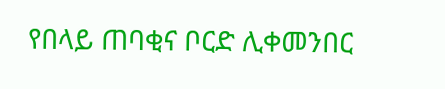የበላይ ጠባቂና ቦርድ ሊቀመንበር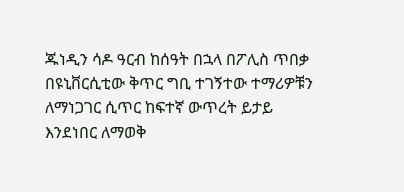ጁነዲን ሳዶ ዓርብ ከሰዓት በኋላ በፖሊስ ጥበቃ በዩኒቨርሲቲው ቅጥር ግቢ ተገኝተው ተማሪዎቹን ለማነጋገር ሲጥር ከፍተኛ ውጥረት ይታይ እንደነበር ለማወቅ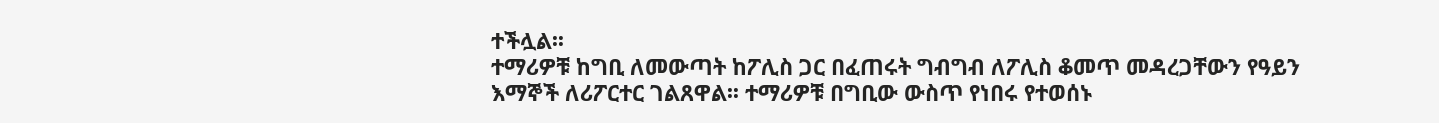ተችሏል፡፡
ተማሪዎቹ ከግቢ ለመውጣት ከፖሊስ ጋር በፈጠሩት ግብግብ ለፖሊስ ቆመጥ መዳረጋቸውን የዓይን እማኞች ለሪፖርተር ገልጸዋል፡፡ ተማሪዎቹ በግቢው ውስጥ የነበሩ የተወሰኑ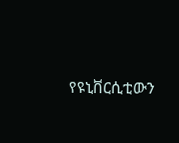የዩኒቨርሲቲውን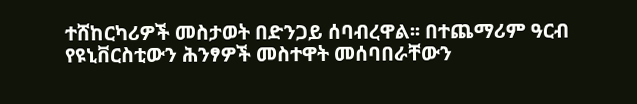ተሸከርካሪዎች መስታወት በድንጋይ ሰባብረዋል፡፡ በተጨማሪም ዓርብ የዩኒቨርስቲውን ሕንፃዎች መስተዋት መሰባበራቸውን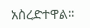አስረድተዋል፡፡